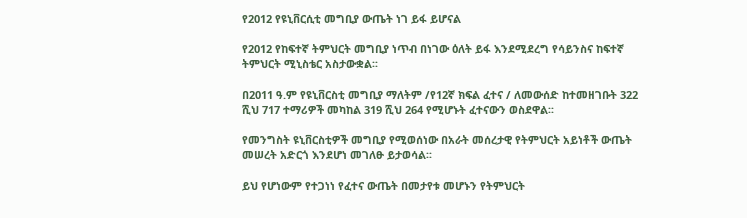የ2012 የዩኒቨርሲቲ መግቢያ ውጤት ነገ ይፋ ይሆናል

የ2012 የከፍተኛ ትምህርት መግቢያ ነጥብ በነገው ዕለት ይፋ እንደሚደረግ የሳይንስና ከፍተኛ ትምህርት ሚኒስቴር አስታውቋል፡፡

በ2011 ዓ.ም የዩኒቨርስቲ መግቢያ ማለትም /የ12ኛ ክፍል ፈተና / ለመውሰድ ከተመዘገቡት 322 ሺህ 717 ተማሪዎች መካከል 319 ሺህ 264 የሚሆኑት ፈተናውን ወስደዋል፡፡

የመንግስት ዩኒቨርስቲዎች መግቢያ የሚወሰነው በአራት መሰረታዊ የትምህርት አይነቶች ውጤት መሠረት አድርጎ እንደሆነ መገለፁ ይታወሳል፡፡

ይህ የሆነውም የተጋነነ የፈተና ውጤት በመታየቱ መሆኑን የትምህርት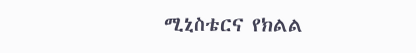ሚኒስቴርና የክልል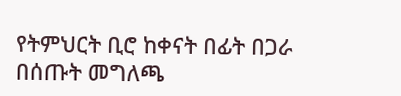የትምህርት ቢሮ ከቀናት በፊት በጋራ በሰጡት መግለጫ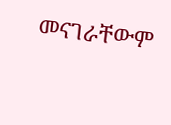መናገራቸውም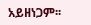አይዘነጋም፡፡